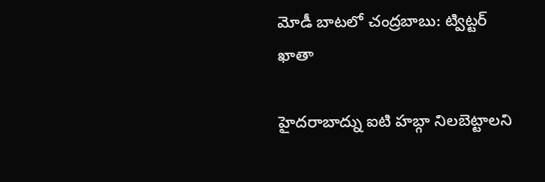మోడీ బాటలో చంద్రబాబు: ట్విట్టర్ ఖాతా

హైదరాబాద్ను ఐటి హబ్గా నిలబెట్టాలని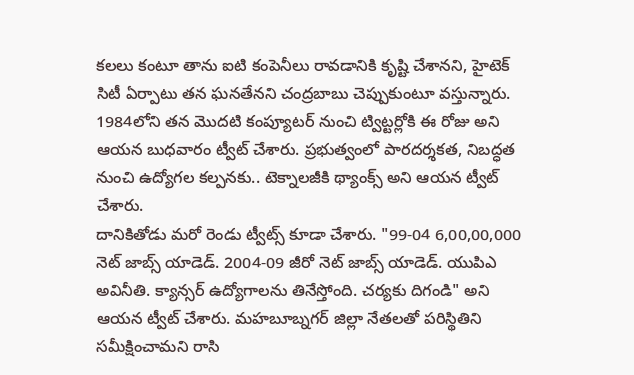కలలు కంటూ తాను ఐటి కంపెనీలు రావడానికి కృష్టి చేశానని, హైటెక్ సిటీ ఏర్పాటు తన ఘనతేనని చంద్రబాబు చెప్పుకుంటూ వస్తున్నారు. 1984లోని తన మొదటి కంప్యూటర్ నుంచి ట్విట్టర్లోకి ఈ రోజు అని ఆయన బుధవారం ట్వీట్ చేశారు. ప్రభుత్వంలో పారదర్శకత, నిబద్ధత నుంచి ఉద్యోగల కల్పనకు.. టెక్నాలజీకి థ్యాంక్స్ అని ఆయన ట్వీట్ చేశారు.
దానికితోడు మరో రెండు ట్వీట్స్ కూడా చేశారు. "99-04 6,00,00,000 నెట్ జాబ్స్ యాడెడ్. 2004-09 జీరో నెట్ జాబ్స్ యాడెడ్. యుపిఎ అవినీతి. క్యాన్సర్ ఉద్యోగాలను తినేస్తోంది. చర్యకు దిగండి" అని ఆయన ట్వీట్ చేశారు. మహబూబ్నగర్ జిల్లా నేతలతో పరిస్థితిని సమీక్షించామని రాసి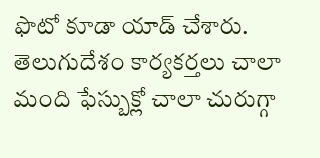ఫొటో కూడా యాడ్ చేశారు.
తెలుగుదేశం కార్యకర్తలు చాలా మంది ఫేస్బుక్లో చాలా చురుగ్గా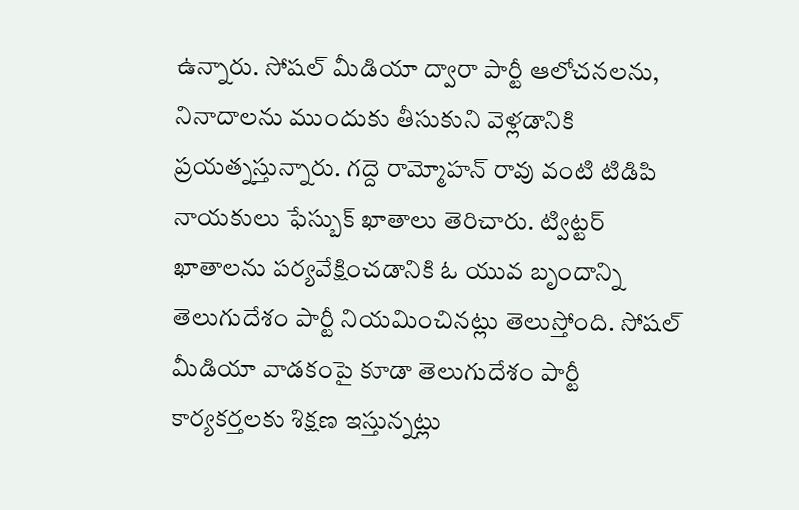ఉన్నారు. సోషల్ మీడియా ద్వారా పార్టీ ఆలోచనలను, నినాదాలను ముందుకు తీసుకుని వెళ్లడానికి ప్రయత్నస్తున్నారు. గద్దె రామ్మోహన్ రావు వంటి టిడిపి నాయకులు ఫేస్బుక్ ఖాతాలు తెరిచారు. ట్విట్టర్ ఖాతాలను పర్యవేక్షించడానికి ఓ యువ బృందాన్ని తెలుగుదేశం పార్టీ నియమించినట్లు తెలుస్తోంది. సోషల్ మీడియా వాడకంపై కూడా తెలుగుదేశం పార్టీ కార్యకర్తలకు శిక్షణ ఇస్తున్నట్లు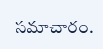సమాచారం.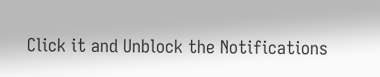Click it and Unblock the Notifications